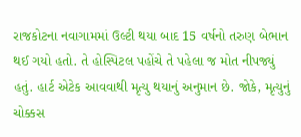રાજકોટના નવાગામમાં ઉલ્ટી થયા બાદ 15 વર્ષનો તરુણ બેભાન થઈ ગયો હતો. તે હોસ્પિટલ પહોંચે તે પહેલા જ મોત નીપજ્યું હતું. હાર્ટ એટેક આવવાથી મૃત્યુ થયાનું અનુમાન છે. જોકે, મૃત્યુનું ચોક્કસ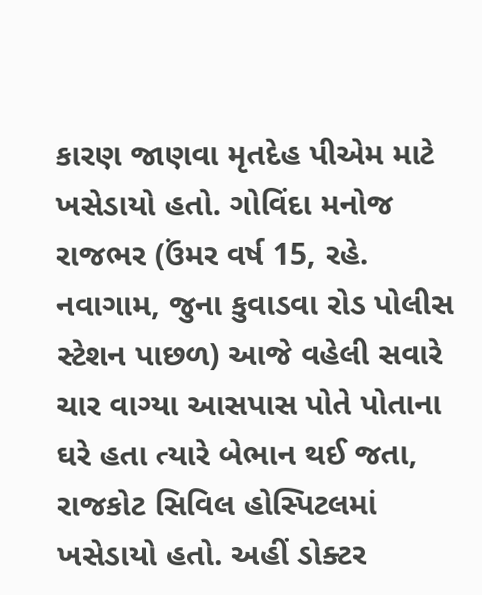કારણ જાણવા મૃતદેહ પીએમ માટે ખસેડાયો હતો. ગોવિંદા મનોજ રાજભર (ઉંમર વર્ષ 15, રહે. નવાગામ, જુના કુવાડવા રોડ પોલીસ સ્ટેશન પાછળ) આજે વહેલી સવારે ચાર વાગ્યા આસપાસ પોતે પોતાના ઘરે હતા ત્યારે બેભાન થઈ જતા, રાજકોટ સિવિલ હોસ્પિટલમાં ખસેડાયો હતો. અહીં ડોક્ટર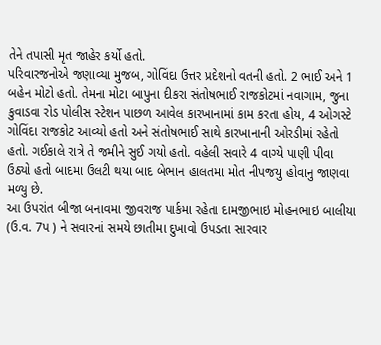તેને તપાસી મૃત જાહેર કર્યો હતો.
પરિવારજનોએ જણાવ્યા મુજબ, ગોવિંદા ઉત્તર પ્રદેશનો વતની હતો. 2 ભાઈ અને 1 બહેન મોટો હતો. તેમના મોટા બાપુના દીકરા સંતોષભાઈ રાજકોટમાં નવાગામ, જુના કુવાડવા રોડ પોલીસ સ્ટેશન પાછળ આવેલ કારખાનામાં કામ કરતા હોય, 4 ઓગસ્ટે ગોવિંદા રાજકોટ આવ્યો હતો અને સંતોષભાઈ સાથે કારખાનાની ઓરડીમાં રહેતો હતો. ગઈકાલે રાત્રે તે જમીને સુઈ ગયો હતો. વહેલી સવારે 4 વાગ્યે પાણી પીવા ઉઠ્યો હતો બાદમા ઉલટી થયા બાદ બેભાન હાલતમા મોત નીપજયુ હોવાનુ જાણવા મળ્યુ છે.
આ ઉપરાંત બીજા બનાવમા જીવરાજ પાર્કમા રહેતા દામજીભાઇ મોહનભાઇ બાલીયા (ઉ.વ. 7પ ) ને સવારનાં સમયે છાતીમા દુખાવો ઉપડતા સારવાર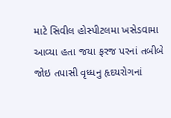માટે સિવીલ હોસ્પીટલમા ખસેડવામા આવ્યા હતા જયા ફરજ પરનાં તબીબે જોઇ તપાસી વૃધ્ધનુ હૃદયરોગનાં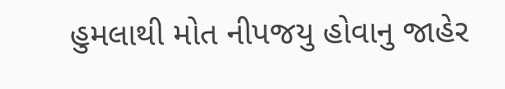હુમલાથી મોત નીપજયુ હોવાનુ જાહેર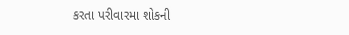કરતા પરીવારમા શોકની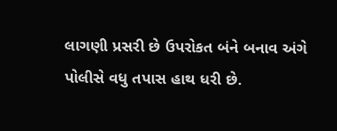લાગણી પ્રસરી છે ઉપરોકત બંને બનાવ અંગે પોલીસે વધુ તપાસ હાથ ધરી છે.